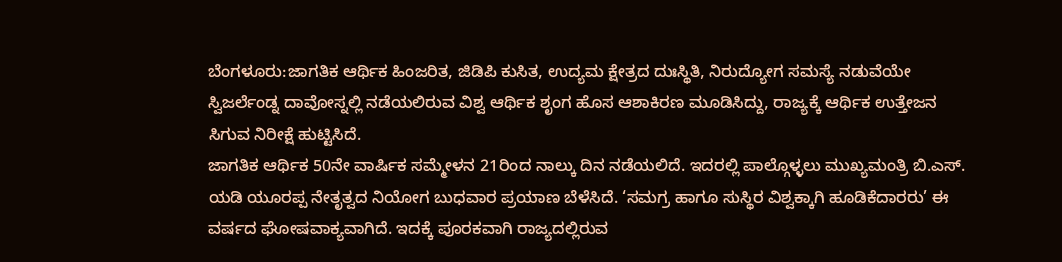ಬೆಂಗಳೂರು:ಜಾಗತಿಕ ಆರ್ಥಿಕ ಹಿಂಜರಿತ, ಜಿಡಿಪಿ ಕುಸಿತ, ಉದ್ಯಮ ಕ್ಷೇತ್ರದ ದುಃಸ್ಥಿತಿ, ನಿರುದ್ಯೋಗ ಸಮಸ್ಯೆ ನಡುವೆಯೇ ಸ್ವಿಜರ್ಲೆಂಡ್ನ ದಾವೋಸ್ನಲ್ಲಿ ನಡೆಯಲಿರುವ ವಿಶ್ವ ಆರ್ಥಿಕ ಶೃಂಗ ಹೊಸ ಆಶಾಕಿರಣ ಮೂಡಿಸಿದ್ದು, ರಾಜ್ಯಕ್ಕೆ ಆರ್ಥಿಕ ಉತ್ತೇಜನ ಸಿಗುವ ನಿರೀಕ್ಷೆ ಹುಟ್ಟಿಸಿದೆ.
ಜಾಗತಿಕ ಆರ್ಥಿಕ 50ನೇ ವಾರ್ಷಿಕ ಸಮ್ಮೇಳನ 21ರಿಂದ ನಾಲ್ಕು ದಿನ ನಡೆಯಲಿದೆ. ಇದರಲ್ಲಿ ಪಾಲ್ಗೊಳ್ಳಲು ಮುಖ್ಯಮಂತ್ರಿ ಬಿ.ಎಸ್. ಯಡಿ ಯೂರಪ್ಪ ನೇತೃತ್ವದ ನಿಯೋಗ ಬುಧವಾರ ಪ್ರಯಾಣ ಬೆಳೆಸಿದೆ. ‘ಸಮಗ್ರ ಹಾಗೂ ಸುಸ್ಥಿರ ವಿಶ್ವಕ್ಕಾಗಿ ಹೂಡಿಕೆದಾರರು’ ಈ ವರ್ಷದ ಘೋಷವಾಕ್ಯವಾಗಿದೆ. ಇದಕ್ಕೆ ಪೂರಕವಾಗಿ ರಾಜ್ಯದಲ್ಲಿರುವ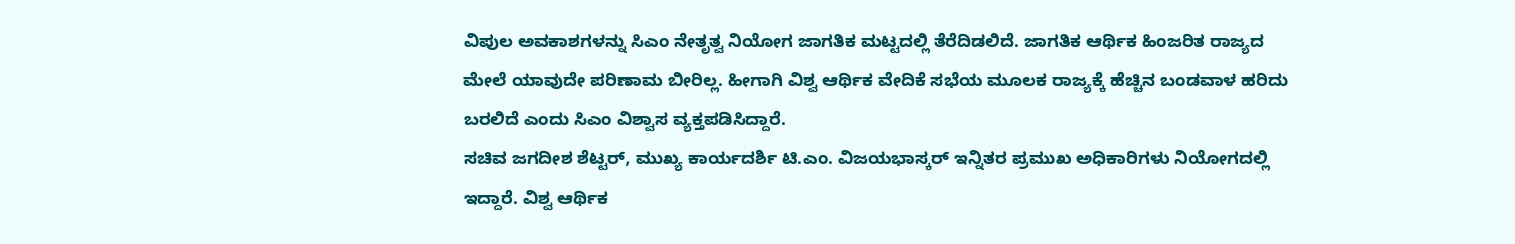ವಿಪುಲ ಅವಕಾಶಗಳನ್ನು ಸಿಎಂ ನೇತೃತ್ವ ನಿಯೋಗ ಜಾಗತಿಕ ಮಟ್ಟದಲ್ಲಿ ತೆರೆದಿಡಲಿದೆ. ಜಾಗತಿಕ ಆರ್ಥಿಕ ಹಿಂಜರಿತ ರಾಜ್ಯದ ಮೇಲೆ ಯಾವುದೇ ಪರಿಣಾಮ ಬೀರಿಲ್ಲ. ಹೀಗಾಗಿ ವಿಶ್ವ ಆರ್ಥಿಕ ವೇದಿಕೆ ಸಭೆಯ ಮೂಲಕ ರಾಜ್ಯಕ್ಕೆ ಹೆಚ್ಚಿನ ಬಂಡವಾಳ ಹರಿದು ಬರಲಿದೆ ಎಂದು ಸಿಎಂ ವಿಶ್ವಾಸ ವ್ಯಕ್ತಪಡಿಸಿದ್ದಾರೆ.
ಸಚಿವ ಜಗದೀಶ ಶೆಟ್ಟರ್, ಮುಖ್ಯ ಕಾರ್ಯದರ್ಶಿ ಟಿ.ಎಂ. ವಿಜಯಭಾಸ್ಕರ್ ಇನ್ನಿತರ ಪ್ರಮುಖ ಅಧಿಕಾರಿಗಳು ನಿಯೋಗದಲ್ಲಿ ಇದ್ದಾರೆ. ವಿಶ್ವ ಆರ್ಥಿಕ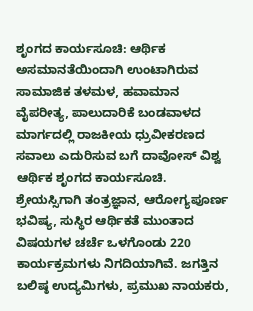ಶೃಂಗದ ಕಾರ್ಯಸೂಚಿ: ಆರ್ಥಿಕ ಅಸಮಾನತೆಯಿಂದಾಗಿ ಉಂಟಾಗಿರುವ ಸಾಮಾಜಿಕ ತಳಮಳ, ಹವಾಮಾನ ವೈಪರೀತ್ಯ, ಪಾಲುದಾರಿಕೆ ಬಂಡವಾಳದ ಮಾರ್ಗದಲ್ಲಿ ರಾಜಕೀಯ ಧ್ರುವೀಕರಣದ ಸವಾಲು ಎದುರಿಸುವ ಬಗೆ ದಾವೋಸ್ ವಿಶ್ವ ಆರ್ಥಿಕ ಶೃಂಗದ ಕಾರ್ಯಸೂಚಿ. ಶ್ರೇಯಸ್ಸಿಗಾಗಿ ತಂತ್ರಜ್ಞಾನ, ಆರೋಗ್ಯಪೂರ್ಣ ಭವಿಷ್ಯ, ಸುಸ್ಥಿರ ಆರ್ಥಿಕತೆ ಮುಂತಾದ ವಿಷಯಗಳ ಚರ್ಚೆ ಒಳಗೊಂಡು 220 ಕಾರ್ಯಕ್ರಮಗಳು ನಿಗದಿಯಾಗಿವೆ. ಜಗತ್ತಿನ ಬಲಿಷ್ಠ ಉದ್ಯಮಿಗಳು, ಪ್ರಮುಖ ನಾಯಕರು,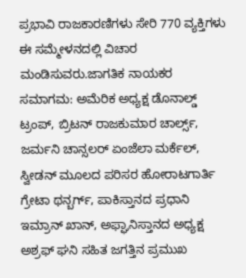ಪ್ರಭಾವಿ ರಾಜಕಾರಣಿಗಳು ಸೇರಿ 770 ವ್ಯಕ್ತಿಗಳು ಈ ಸಮ್ಮೇಳನದಲ್ಲಿ ವಿಚಾರ ಮಂಡಿಸುವರು.ಜಾಗತಿಕ ನಾಯಕರ ಸಮಾಗಮ: ಅಮೆರಿಕ ಅಧ್ಯಕ್ಷ ಡೊನಾಲ್ಡ್ ಟ್ರಂಪ್, ಬ್ರಿಟನ್ ರಾಜಕುಮಾರ ಚಾರ್ಲ್ಸ್, ಜರ್ಮನಿ ಚಾನ್ಸಲರ್ ಏಂಜೆಲಾ ಮರ್ಕೆಲ್, ಸ್ವೀಡನ್ ಮೂಲದ ಪರಿಸರ ಹೋರಾಟಗಾರ್ತಿ ಗ್ರೇಟಾ ಥನ್ಬರ್ಗ್, ಪಾಕಿಸ್ತಾನದ ಪ್ರಧಾನಿ ಇಮ್ರಾನ್ ಖಾನ್, ಅಫ್ಘಾನಿಸ್ತಾನದ ಅಧ್ಯಕ್ಷ ಅಶ್ರಫ್ ಘನಿ ಸಹಿತ ಜಗತ್ತಿನ ಪ್ರಮುಖ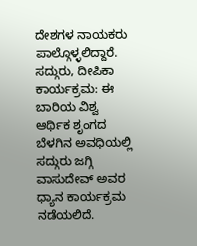ದೇಶಗಳ ನಾಯಕರು ಪಾಲ್ಗೊಳ್ಳಲಿದ್ದಾರೆ. ಸದ್ಗುರು, ದೀಪಿಕಾ ಕಾರ್ಯಕ್ರಮ: ಈ ಬಾರಿಯ ವಿಶ್ವ ಆರ್ಥಿಕ ಶೃಂಗದ ಬೆಳಗಿನ ಅವಧಿಯಲ್ಲಿ ಸದ್ಗುರು ಜಗ್ಗಿ ವಾಸುದೇವ್ ಅವರ ಧ್ಯಾನ ಕಾರ್ಯಕ್ರಮ ನಡೆಯಲಿದೆ.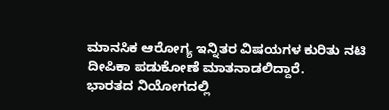ಮಾನಸಿಕ ಆರೋಗ್ಯ ಇನ್ನಿತರ ವಿಷಯಗಳ ಕುರಿತು ನಟಿ ದೀಪಿಕಾ ಪಡುಕೋಣೆ ಮಾತನಾಡಲಿದ್ದಾರೆ.
ಭಾರತದ ನಿಯೋಗದಲ್ಲಿ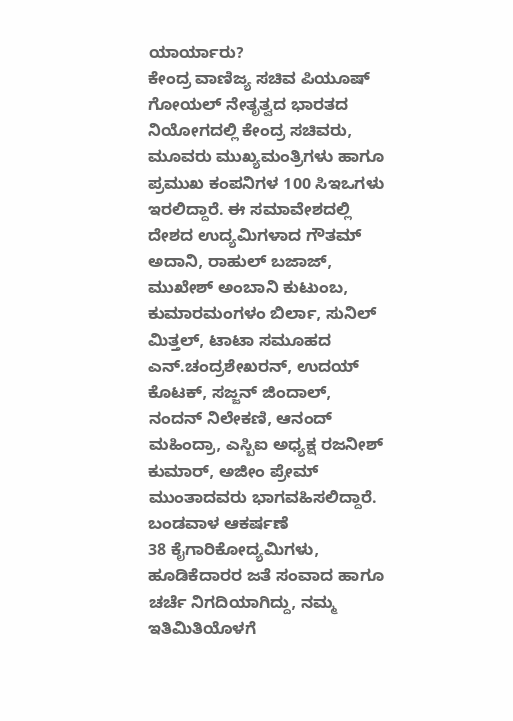ಯಾರ್ಯಾರು?
ಕೇಂದ್ರ ವಾಣಿಜ್ಯ ಸಚಿವ ಪಿಯೂಷ್ ಗೋಯಲ್ ನೇತೃತ್ವದ ಭಾರತದ ನಿಯೋಗದಲ್ಲಿ ಕೇಂದ್ರ ಸಚಿವರು, ಮೂವರು ಮುಖ್ಯಮಂತ್ರಿಗಳು ಹಾಗೂ ಪ್ರಮುಖ ಕಂಪನಿಗಳ 100 ಸಿಇಒಗಳು ಇರಲಿದ್ದಾರೆ. ಈ ಸಮಾವೇಶದಲ್ಲಿ ದೇಶದ ಉದ್ಯಮಿಗಳಾದ ಗೌತಮ್ ಅದಾನಿ, ರಾಹುಲ್ ಬಜಾಜ್, ಮುಖೇಶ್ ಅಂಬಾನಿ ಕುಟುಂಬ, ಕುಮಾರಮಂಗಳಂ ಬಿರ್ಲಾ, ಸುನಿಲ್ ಮಿತ್ತಲ್, ಟಾಟಾ ಸಮೂಹದ ಎನ್.ಚಂದ್ರಶೇಖರನ್, ಉದಯ್ ಕೊಟಕ್, ಸಜ್ಜನ್ ಜಿಂದಾಲ್, ನಂದನ್ ನಿಲೇಕಣಿ, ಆನಂದ್ ಮಹಿಂದ್ರಾ, ಎಸ್ಬಿಐ ಅಧ್ಯಕ್ಷ ರಜನೀಶ್ ಕುಮಾರ್, ಅಜೀಂ ಪ್ರೇಮ್ ಮುಂತಾದವರು ಭಾಗವಹಿಸಲಿದ್ದಾರೆ.
ಬಂಡವಾಳ ಆಕರ್ಷಣೆ
38 ಕೈಗಾರಿಕೋದ್ಯಮಿಗಳು, ಹೂಡಿಕೆದಾರರ ಜತೆ ಸಂವಾದ ಹಾಗೂ ಚರ್ಚೆ ನಿಗದಿಯಾಗಿದ್ದು, ನಮ್ಮ ಇತಿಮಿತಿಯೊಳಗೆ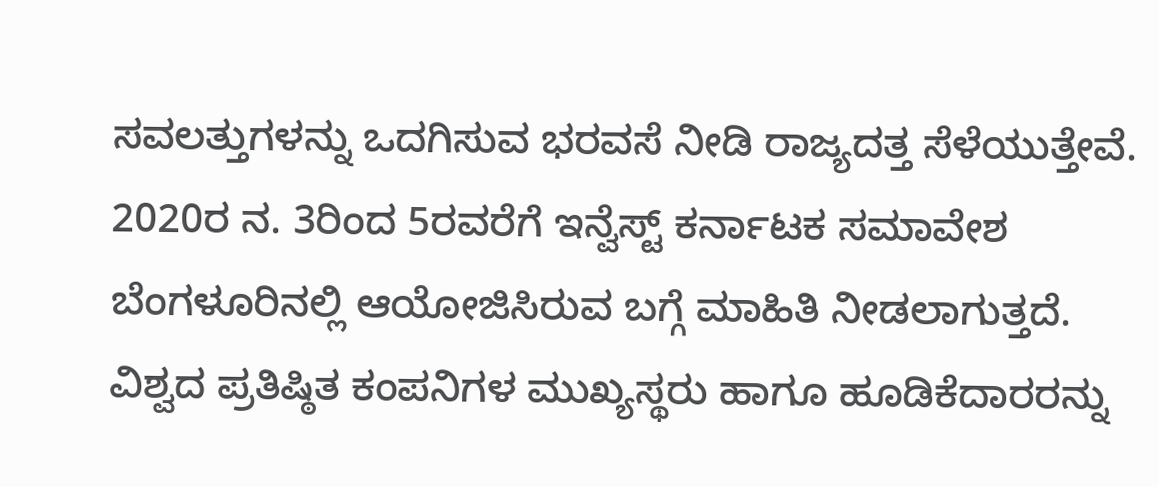ಸವಲತ್ತುಗಳನ್ನು ಒದಗಿಸುವ ಭರವಸೆ ನೀಡಿ ರಾಜ್ಯದತ್ತ ಸೆಳೆಯುತ್ತೇವೆ. 2020ರ ನ. 3ರಿಂದ 5ರವರೆಗೆ ಇನ್ವೆಸ್ಟ್ ಕರ್ನಾಟಕ ಸಮಾವೇಶ ಬೆಂಗಳೂರಿನಲ್ಲಿ ಆಯೋಜಿಸಿರುವ ಬಗ್ಗೆ ಮಾಹಿತಿ ನೀಡಲಾಗುತ್ತದೆ. ವಿಶ್ವದ ಪ್ರತಿಷ್ಠಿತ ಕಂಪನಿಗಳ ಮುಖ್ಯಸ್ಥರು ಹಾಗೂ ಹೂಡಿಕೆದಾರರನ್ನು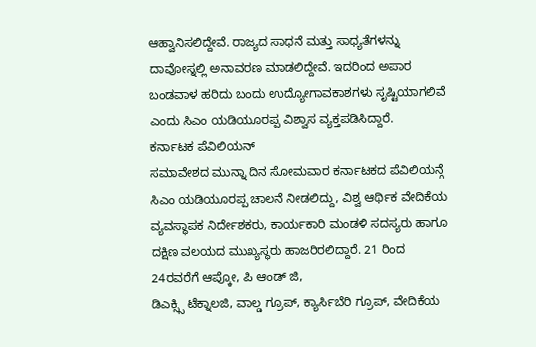ಆಹ್ವಾನಿಸಲಿದ್ದೇವೆ. ರಾಜ್ಯದ ಸಾಧನೆ ಮತ್ತು ಸಾಧ್ಯತೆಗಳನ್ನು ದಾವೋಸ್ನಲ್ಲಿ ಅನಾವರಣ ಮಾಡಲಿದ್ದೇವೆ. ಇದರಿಂದ ಅಪಾರ ಬಂಡವಾಳ ಹರಿದು ಬಂದು ಉದ್ಯೋಗಾವಕಾಶಗಳು ಸೃಷ್ಟಿಯಾಗಲಿವೆ ಎಂದು ಸಿಎಂ ಯಡಿಯೂರಪ್ಪ ವಿಶ್ವಾಸ ವ್ಯಕ್ತಪಡಿಸಿದ್ದಾರೆ.
ಕರ್ನಾಟಕ ಪೆವಿಲಿಯನ್
ಸಮಾವೇಶದ ಮುನ್ನಾ ದಿನ ಸೋಮವಾರ ಕರ್ನಾಟಕದ ಪೆವಿಲಿಯನ್ಗೆ ಸಿಎಂ ಯಡಿಯೂರಪ್ಪ ಚಾಲನೆ ನೀಡಲಿದ್ದು, ವಿಶ್ವ ಆರ್ಥಿಕ ವೇದಿಕೆಯ ವ್ಯವಸ್ಥಾಪಕ ನಿರ್ದೇಶಕರು, ಕಾರ್ಯಕಾರಿ ಮಂಡಳಿ ಸದಸ್ಯರು ಹಾಗೂ ದಕ್ಷಿಣ ವಲಯದ ಮುಖ್ಯಸ್ಥರು ಹಾಜರಿರಲಿದ್ದಾರೆ. 21 ರಿಂದ 24ರವರೆಗೆ ಆಪ್ಕೋ, ಪಿ ಆಂಡ್ ಜಿ,
ಡಿಎಕ್ಸ್ಸಿ ಟೆಕ್ನಾಲಜಿ, ವಾಲ್ಡ ಗ್ರೂಪ್, ಕ್ಯಾರ್ಸಿಬೆರಿ ಗ್ರೂಪ್, ವೇದಿಕೆಯ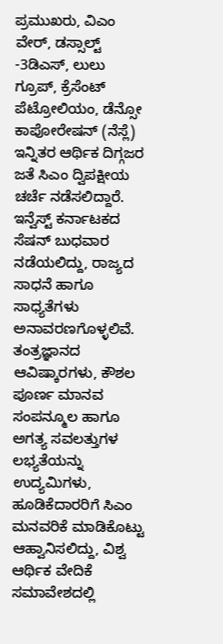ಪ್ರಮುಖರು, ವಿಎಂ ವೇರ್, ಡಸ್ಸಾಲ್ಟ್ -3ಡಿಎಸ್, ಲುಲು ಗ್ರೂಪ್, ಕ್ರೆಸೆಂಟ್ ಪೆಟ್ರೋಲಿಯಂ, ಡೆನ್ಸೋ ಕಾಪೋರೇಷನ್ (ನೆಸ್ಲೆ) ಇನ್ನಿತರ ಆರ್ಥಿಕ ದಿಗ್ಗಜರ ಜತೆ ಸಿಎಂ ದ್ವಿಪಕ್ಷೀಯ ಚರ್ಚೆ ನಡೆಸಲಿದ್ದಾರೆ. ಇನ್ವೆಸ್ಟ್ ಕರ್ನಾಟಕದ ಸೆಷನ್ ಬುಧವಾರ ನಡೆಯಲಿದ್ದು, ರಾಜ್ಯದ ಸಾಧನೆ ಹಾಗೂ ಸಾಧ್ಯತೆಗಳು ಅನಾವರಣಗೊಳ್ಳಲಿವೆ. ತಂತ್ರಜ್ಞಾನದ ಆವಿಷ್ಕಾರಗಳು, ಕೌಶಲ ಪೂರ್ಣ ಮಾನವ ಸಂಪನ್ಮೂಲ ಹಾಗೂ ಅಗತ್ಯ ಸವಲತ್ತುಗಳ ಲಭ್ಯತೆಯನ್ನು ಉದ್ಯಮಿಗಳು, ಹೂಡಿಕೆದಾರರಿಗೆ ಸಿಎಂ ಮನವರಿಕೆ ಮಾಡಿಕೊಟ್ಟು ಆಹ್ವಾನಿಸಲಿದ್ದು, ವಿಶ್ವ ಆರ್ಥಿಕ ವೇದಿಕೆ ಸಮಾವೇಶದಲ್ಲಿ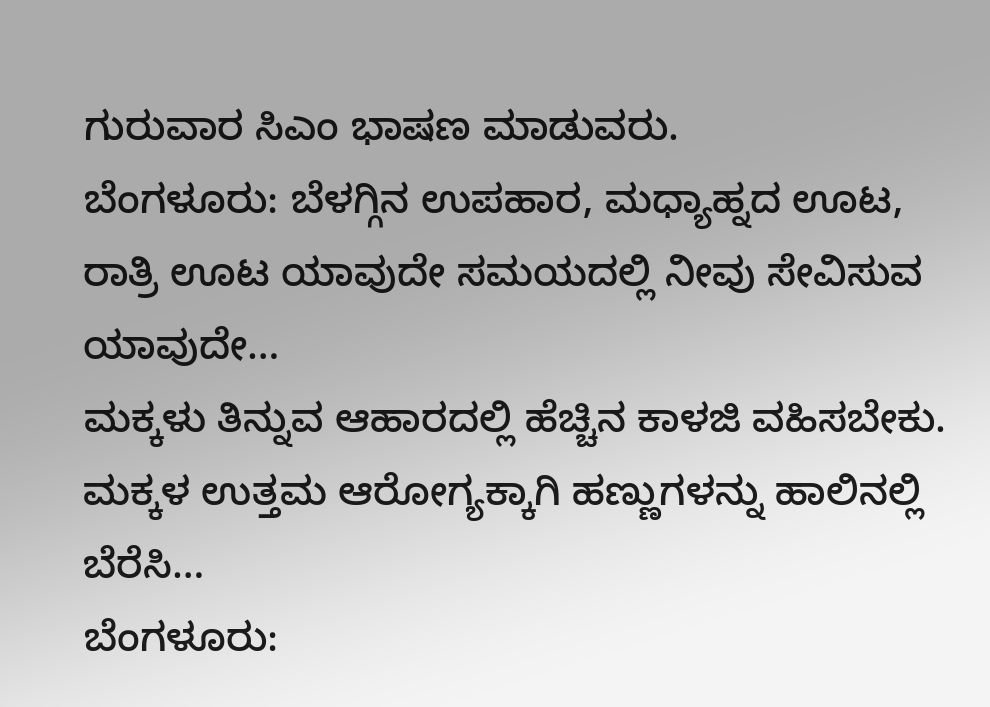ಗುರುವಾರ ಸಿಎಂ ಭಾಷಣ ಮಾಡುವರು.
ಬೆಂಗಳೂರು: ಬೆಳಗ್ಗಿನ ಉಪಹಾರ, ಮಧ್ಯಾಹ್ನದ ಊಟ, ರಾತ್ರಿ ಊಟ ಯಾವುದೇ ಸಮಯದಲ್ಲಿ ನೀವು ಸೇವಿಸುವ ಯಾವುದೇ…
ಮಕ್ಕಳು ತಿನ್ನುವ ಆಹಾರದಲ್ಲಿ ಹೆಚ್ಚಿನ ಕಾಳಜಿ ವಹಿಸಬೇಕು. ಮಕ್ಕಳ ಉತ್ತಮ ಆರೋಗ್ಯಕ್ಕಾಗಿ ಹಣ್ಣುಗಳನ್ನು ಹಾಲಿನಲ್ಲಿ ಬೆರೆಸಿ…
ಬೆಂಗಳೂರು: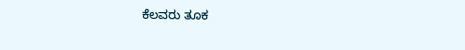ಕೆಲವರು ತೂಕ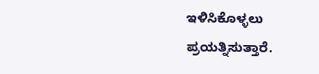ಇಳಿಸಿಕೊಳ್ಳಲು ಪ್ರಯತ್ನಿಸುತ್ತಾರೆ.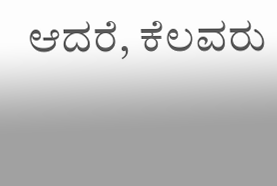ಆದರೆ, ಕೆಲವರು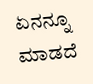ಏನನ್ನೂ ಮಾಡದೆ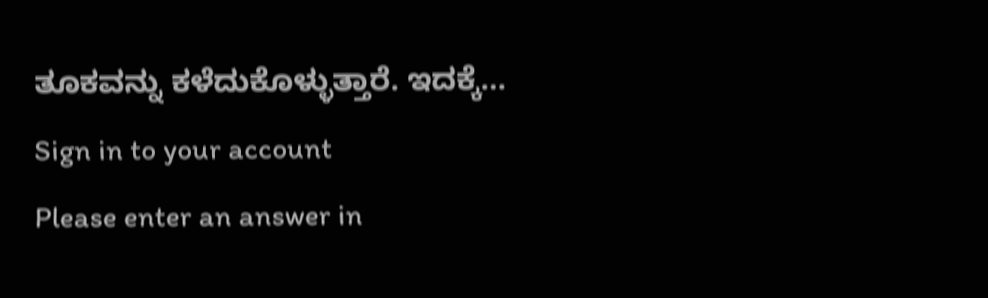ತೂಕವನ್ನು ಕಳೆದುಕೊಳ್ಳುತ್ತಾರೆ. ಇದಕ್ಕೆ…
Sign in to your account
Please enter an answer in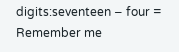digits:seventeen − four =
Remember me